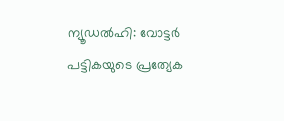ന്യൂഡൽഹി: വോട്ടർ പട്ടികയുടെ പ്രത്യേക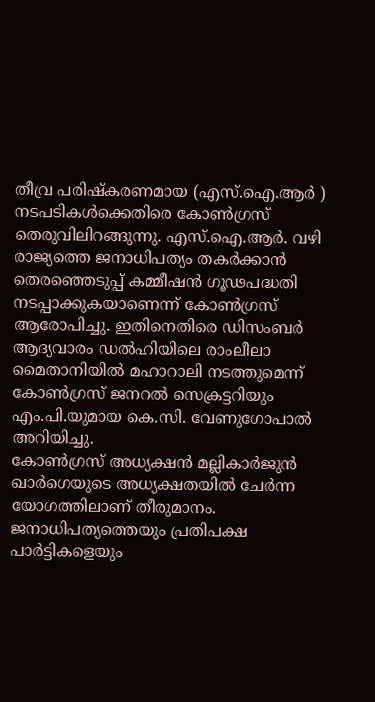തീവ്ര പരിഷ്കരണമായ (എസ്.ഐ.ആർ ) നടപടികൾക്കെതിരെ കോൺഗ്രസ് തെരുവിലിറങ്ങുന്നു. എസ്.ഐ.ആർ. വഴി രാജ്യത്തെ ജനാധിപത്യം തകർക്കാൻ തെരഞ്ഞെടുപ്പ് കമ്മീഷൻ ഗൂഢപദ്ധതി നടപ്പാക്കുകയാണെന്ന് കോൺഗ്രസ് ആരോപിച്ചു. ഇതിനെതിരെ ഡിസംബർ ആദ്യവാരം ഡൽഹിയിലെ രാംലീലാ മൈതാനിയിൽ മഹാറാലി നടത്തുമെന്ന് കോൺഗ്രസ് ജനറൽ സെക്രട്ടറിയും എം.പി.യുമായ കെ.സി. വേണുഗോപാൽ അറിയിച്ചു.
കോൺഗ്രസ് അധ്യക്ഷൻ മല്ലികാർജുൻ ഖാർഗെയുടെ അധ്യക്ഷതയിൽ ചേർന്ന യോഗത്തിലാണ് തീരുമാനം. ജനാധിപത്യത്തെയും പ്രതിപക്ഷ പാർട്ടികളെയും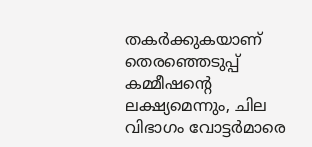തകർക്കുകയാണ് തെരഞ്ഞെടുപ്പ് കമ്മീഷന്റെ ലക്ഷ്യമെന്നും, ചില വിഭാഗം വോട്ടർമാരെ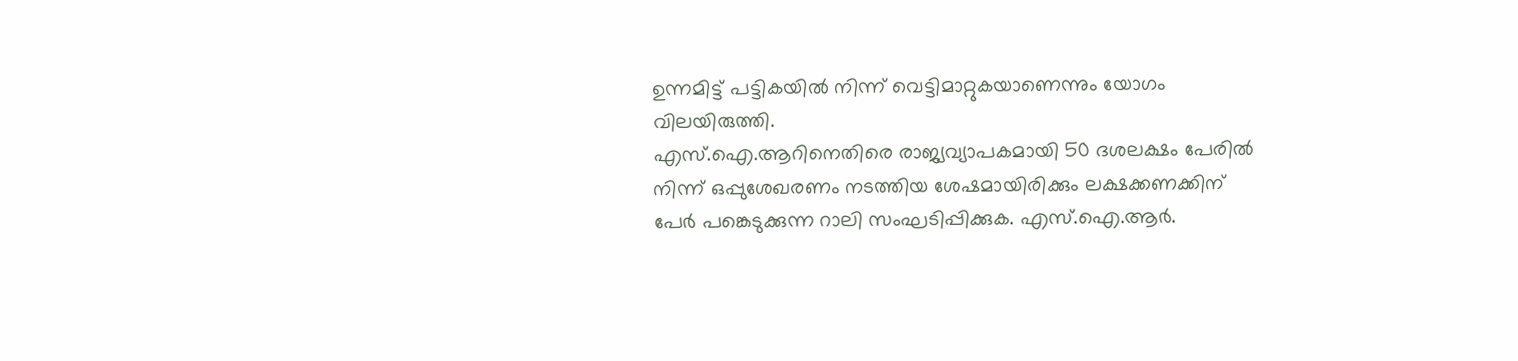ഉന്നമിട്ട് പട്ടികയിൽ നിന്ന് വെട്ടിമാറ്റുകയാണെന്നും യോഗം വിലയിരുത്തി.
എസ്.ഐ.ആറിനെതിരെ രാജ്യവ്യാപകമായി 50 ദശലക്ഷം പേരിൽ നിന്ന് ഒപ്പുശേഖരണം നടത്തിയ ശേഷമായിരിക്കും ലക്ഷക്കണക്കിന് പേർ പങ്കെടുക്കുന്ന റാലി സംഘടിപ്പിക്കുക. എസ്.ഐ.ആർ.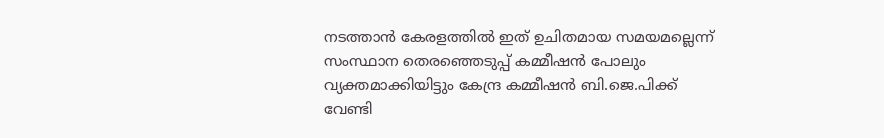നടത്താൻ കേരളത്തിൽ ഇത് ഉചിതമായ സമയമല്ലെന്ന് സംസ്ഥാന തെരഞ്ഞെടുപ്പ് കമ്മീഷൻ പോലും വ്യക്തമാക്കിയിട്ടും കേന്ദ്ര കമ്മീഷൻ ബി.ജെ.പിക്ക് വേണ്ടി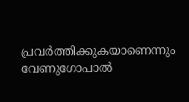പ്രവർത്തിക്കുകയാണെന്നും വേണുഗോപാൽ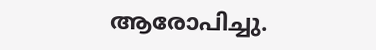ആരോപിച്ചു.